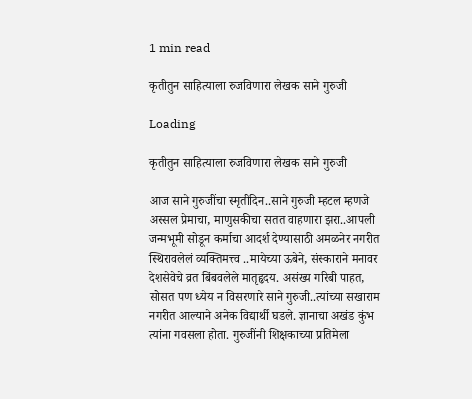1 min read

कृतीतुन साहित्याला रुजविणारा लेखक साने गुरुजी

Loading

कृतीतुन साहित्याला रुजविणारा लेखक साने गुरुजी

आज साने गुरुजींचा स्मृतीदिन..साने गुरुजी म्हटल म्हणजे अस्सल प्रेमाचा, माणुसकीचा सतत वाहणारा झरा..आपली जन्मभूमी सोडून कर्माचा आदर्श देण्यासाठी अमळनेर नगरीत स्थिरावलेलं व्यक्तिमत्त्व ..मायेच्या ऊबेने, संस्काराने मनावर देशसेवेचे व्रत बिंबवलेले मातृहृदय. असंख्य गरिबी पाहत, सोसत पण ध्येय न विसरणारे साने गुरुजी..त्यांच्या सखाराम नगरीत आल्याने अनेक विद्यार्थी घडले. ज्ञानाचा अखंड कुंभ त्यांना गवसला होता. गुरुजींनी शिक्षकाच्या प्रतिमेला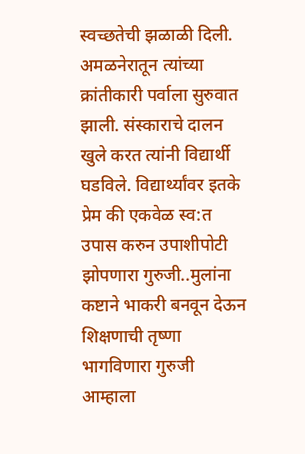स्वच्छतेची झळाळी दिली.
अमळनेरातून त्यांच्या क्रांतीकारी पर्वाला सुरुवात झाली. संस्काराचे दालन खुले करत त्यांनी विद्यार्थी घडविले. विद्यार्थ्यांवर इतके प्रेम की एकवेळ स्व:त उपास करुन उपाशीपोटी झोपणारा गुरुजी..मुलांना कष्टाने भाकरी बनवून देऊन शिक्षणाची तृष्णा भागविणारा गुरुजी आम्हाला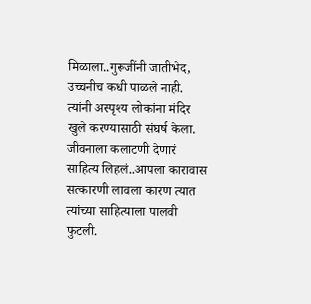मिळाला..गुरूजींनी जातीभेद, उच्चनीच कधी पाळले नाही. त्यांनी अस्पृश्य लोकांना मंदिर खुले करण्यासाठी संघर्ष केला. जीवनाला कलाटणी देणारं साहित्य लिहलं..आपला कारावास सत्कारणी लावला कारण त्यात त्यांच्या साहित्याला पालवी फुटली.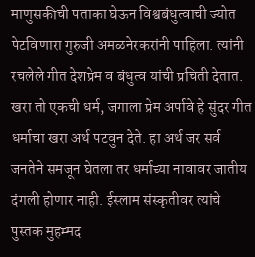माणुसकीची पताका घेऊन विश्वबंधुत्वाची ज्योत पेटविणारा गुरुजी अमळनेरकरांनी पाहिला. त्यांनी रचलेले गीत देशप्रेम व बंधुत्व यांची प्रचिती देतात. खरा तो एकची धर्म, जगाला प्रेम अर्पावे हे सुंदर गीत धर्माचा खरा अर्थ पटवुन देते. हा अर्थ जर सर्व जनतेने समजून घेतला तर धर्माच्या नावावर जातीय दंगली होणार नाही. ईस्लाम संस्कृतीवर त्यांचे पुस्तक मुहम्मद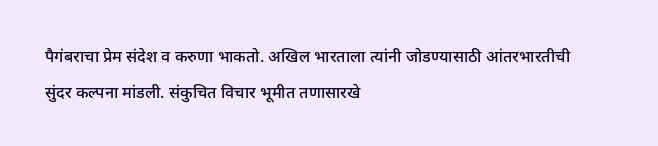पैगंबराचा प्रेम संदेश व करुणा भाकतो. अखिल भारताला त्यांनी जोडण्यासाठी आंतरभारतीची सुंदर कल्पना मांडली. संकुचित विचार भूमीत तणासारखे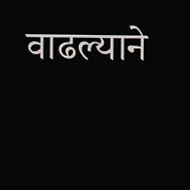वाढल्याने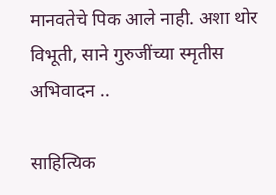मानवतेचे पिक आले नाही. अशा थोर विभूती, साने गुरुजींच्या स्मृतीस अभिवादन ..

साहित्यिक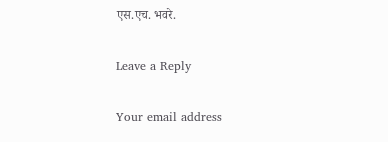एस.एच. भवरे.

Leave a Reply

Your email address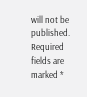will not be published. Required fields are marked *